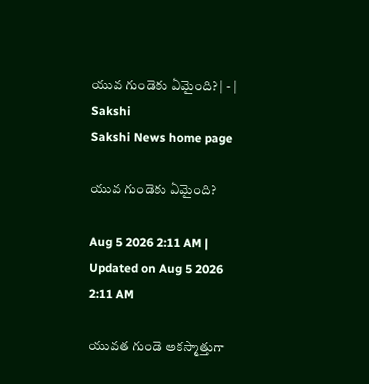యువ గుండెకు ఏమైంది? | - | Sakshi
Sakshi News home page

యువ గుండెకు ఏమైంది?

Aug 5 2026 2:11 AM | Updated on Aug 5 2026 2:11 AM

యువత గుండె అకస్మాత్తుగా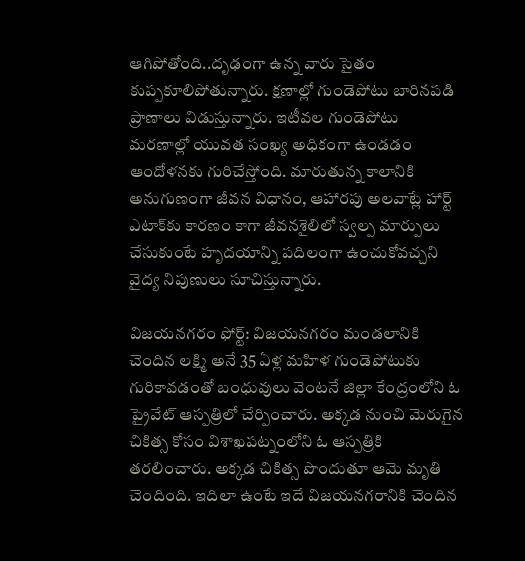ఆగిపోతోంది..దృఢంగా ఉన్న వారు సైతం కుప్పకూలిపోతున్నారు. క్షణాల్లో గుండెపోటు బారినపడి ప్రాణాలు విడుస్తున్నారు. ఇటీవల గుండెపోటు మరణాల్లో యువత సంఖ్య అధికంగా ఉండడం ఆందోళనకు గురిచేస్తోంది. మారుతున్న కాలానికి అనుగుణంగా జీవన విధానం, ఆహారపు అలవాట్లే హార్ట్‌ ఎటాక్‌కు కారణం కాగా జీవనశైలిలో స్వల్ప మార్పులు చేసుకుంటే హృదయాన్ని పదిలంగా ఉంచుకోవచ్చని వైద్య నిపుణులు సూచిస్తున్నారు.

విజయనగరం ఫోర్ట్‌: విజయనగరం మండలానికి చెందిన లక్ష్మి అనే 35 ఏళ్ల మహిళ గుండెపోటుకు గురికావడంతో బంధువులు వెంటనే జిల్లా కేంద్రంలోని ఓ ప్రైవేట్‌ ఆస్పత్రిలో చేర్పించారు. అక్కడ నుంచి మెరుగైన చికిత్స కోసం విశాఖపట్నంలోని ఓ ఆస్పత్రికి తరలించారు. అక్కడ చికిత్స పొందుతూ ఆమె మృతి చెందింది. ఇదిలా ఉంటే ఇదే విజయనగరానికి చెందిన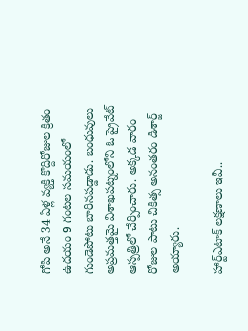గోపి అనే 34 ఏళ్ల వ్యక్తి కొద్దిరోజుల క్రితం ఉదయం 9 గంటల సమయంలో గుండెపోటు బారినపడ్డాడు. బంధువులు అప్రమత్తమై విశాఖపట్నంలోని ఓ ప్రైవేట్‌ ఆస్పత్రిలో చేర్పించారు. అక్కడ వారం రోజుల పాటు చికిత్స అనంతరం డిశార్జ్‌ అయ్యారు.

హార్ట్‌ఎటాక్‌ లక్షణాలు ఇవీ..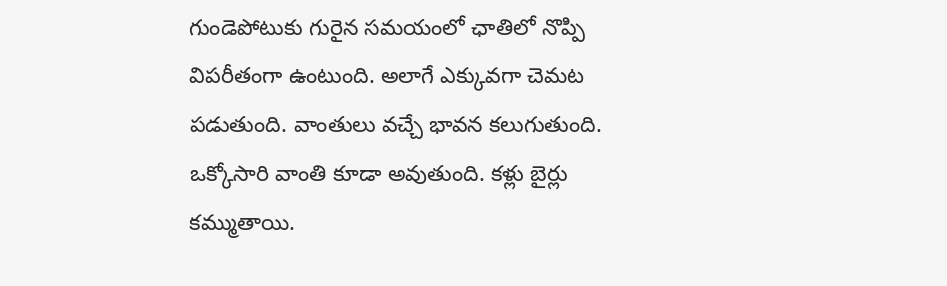గుండెపోటుకు గురైన సమయంలో ఛాతిలో నొప్పి విపరీతంగా ఉంటుంది. అలాగే ఎక్కువగా చెమట పడుతుంది. వాంతులు వచ్చే భావన కలుగుతుంది. ఒక్కోసారి వాంతి కూడా అవుతుంది. కళ్లు బైర్లు కమ్ముతాయి.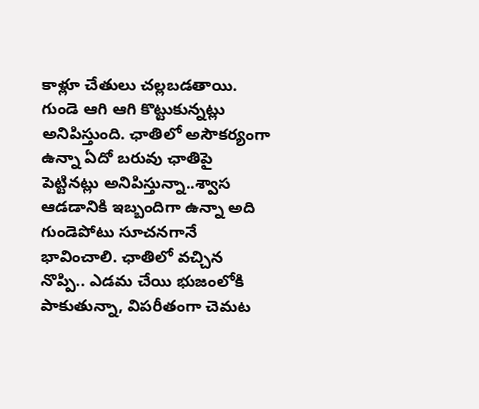కాళ్లూ చేతులు చల్లబడతాయి. గుండె ఆగి ఆగి కొట్టుకున్నట్లు అనిపిస్తుంది. ఛాతిలో అసౌకర్యంగా ఉన్నా ఏదో బరువు ఛాతిపై పెట్టినట్లు అనిపిస్తున్నా..శ్వాస ఆడడానికి ఇబ్బందిగా ఉన్నా అది గుండెపోటు సూచనగానే భావించాలి. ఛాతిలో వచ్చిన నొప్పి.. ఎడమ చేయి భుజంలోకి పాకుతున్నా, విపరీతంగా చెమట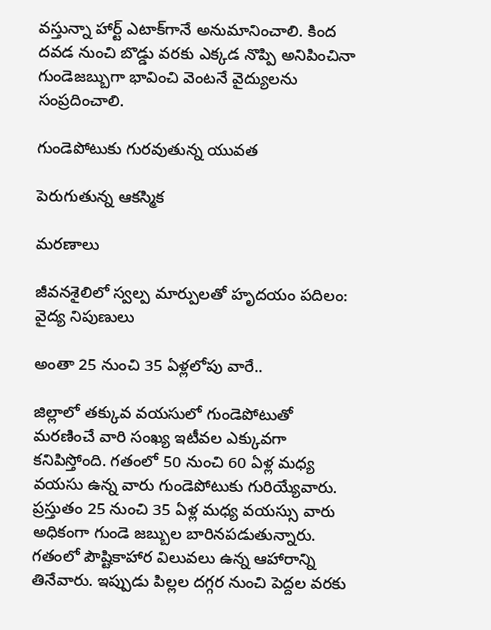వస్తున్నా హార్ట్‌ ఎటాక్‌గానే అనుమానించాలి. కింద దవడ నుంచి బొడ్డు వరకు ఎక్కడ నొప్పి అనిపించినా గుండెజబ్బుగా భావించి వెంటనే వైద్యులను సంప్రదించాలి.

గుండెపోటుకు గురవుతున్న యువత

పెరుగుతున్న ఆకస్మిక

మరణాలు

జీవనశైలిలో స్వల్ప మార్పులతో హృదయం పదిలం: వైద్య నిపుణులు

అంతా 25 నుంచి 35 ఏళ్లలోపు వారే..

జిల్లాలో తక్కువ వయసులో గుండెపోటుతో మరణించే వారి సంఖ్య ఇటీవల ఎక్కువగా కనిపిస్తోంది. గతంలో 50 నుంచి 60 ఏళ్ల మధ్య వయసు ఉన్న వారు గుండెపోటుకు గురియ్యేవారు. ప్రస్తుతం 25 నుంచి 35 ఏళ్ల మధ్య వయస్సు వారు అధికంగా గుండె జబ్బుల బారినపడుతున్నారు. గతంలో పౌష్టికాహార విలువలు ఉన్న ఆహారాన్ని తినేవారు. ఇప్పుడు పిల్లల దగ్గర నుంచి పెద్దల వరకు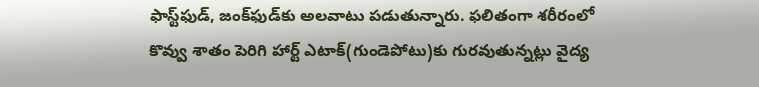ఫాస్ట్‌ఫుడ్‌, జంక్‌ఫుడ్‌కు అలవాటు పడుతున్నారు. ఫలితంగా శరీరంలో కొవ్వు శాతం పెరిగి హార్ట్‌ ఎటాక్‌(గుండెపోటు)కు గురవుతున్నట్లు వైద్య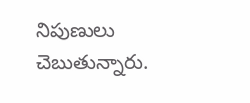నిపుణులు చెబుతున్నారు.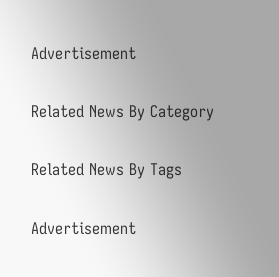Advertisement

Related News By Category

Related News By Tags

Advertisement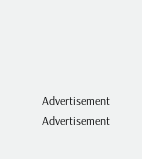Advertisement
Advertisement